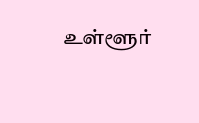உள்ளூர்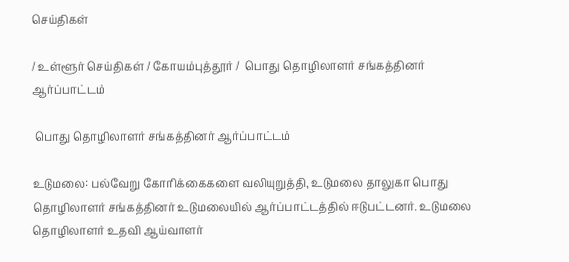செய்திகள்

/ உள்ளூர் செய்திகள் / கோயம்புத்தூர் /  பொது தொழிலாளர் சங்கத்தினர் ஆர்ப்பாட்டம்

 பொது தொழிலாளர் சங்கத்தினர் ஆர்ப்பாட்டம்

உடுமலை: பல்வேறு கோரிக்கைகளை வலியுறுத்தி, உடுமலை தாலுகா பொது தொழிலாளர் சங்கத்தினர் உடுமலையில் ஆர்ப்பாட்டத்தில் ஈடுபட்டனர். உடுமலை தொழிலாளர் உதவி ஆய்வாளர்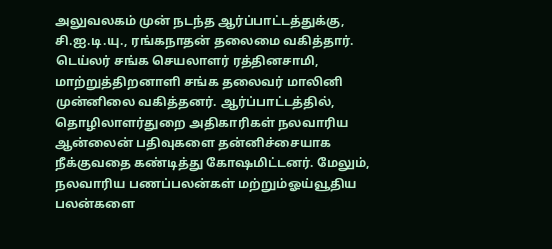அலுவலகம் முன் நடந்த ஆர்ப்பாட்டத்துக்கு, சி.ஐ.டி.யு., ரங்கநாதன் தலைமை வகித்தார். டெய்லர் சங்க செயலாளர் ரத்தினசாமி, மாற்றுத்திறனாளி சங்க தலைவர் மாலினி முன்னிலை வகித்தனர். ஆர்ப்பாட்டத்தில், தொழிலாளர்துறை அதிகாரிகள் நலவாரிய ஆன்லைன் பதிவுகளை தன்னிச்சையாக நீக்குவதை கண்டித்து கோஷமிட்டனர். மேலும், நலவாரிய பணப்பலன்கள் மற்றும்ஓய்வூதிய பலன்களை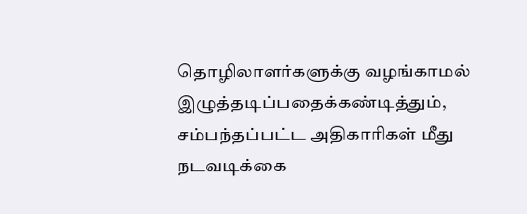தொழிலாளர்களுக்கு வழங்காமல் இழுத்தடிப்பதைக்கண்டித்தும், சம்பந்தப்பட்ட அதிகாரிகள் மீது நடவடிக்கை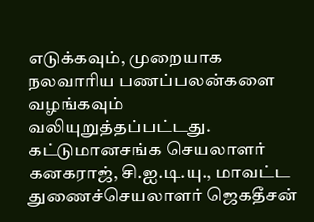எடுக்கவும், முறையாக நலவாரிய பணப்பலன்களை வழங்கவும் வலியுறுத்தப்பட்டது. கட்டுமானசங்க செயலாளர் கனகராஜ், சி.ஐ.டி.யு., மாவட்ட துணைச்செயலாளர் ஜெகதீசன்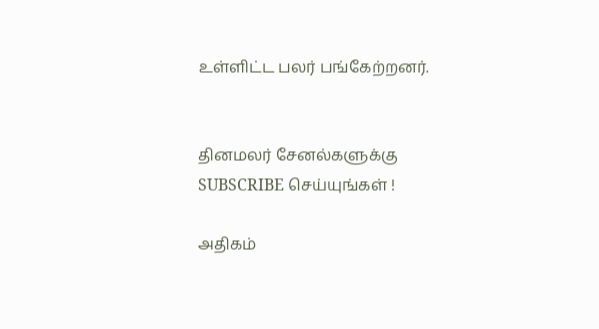உள்ளிட்ட பலர் பங்கேற்றனர்.


தினமலர் சேனல்களுக்கு SUBSCRIBE செய்யுங்கள் !

அதிகம்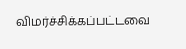விமர்ச்சிக்கப்பட்டவை